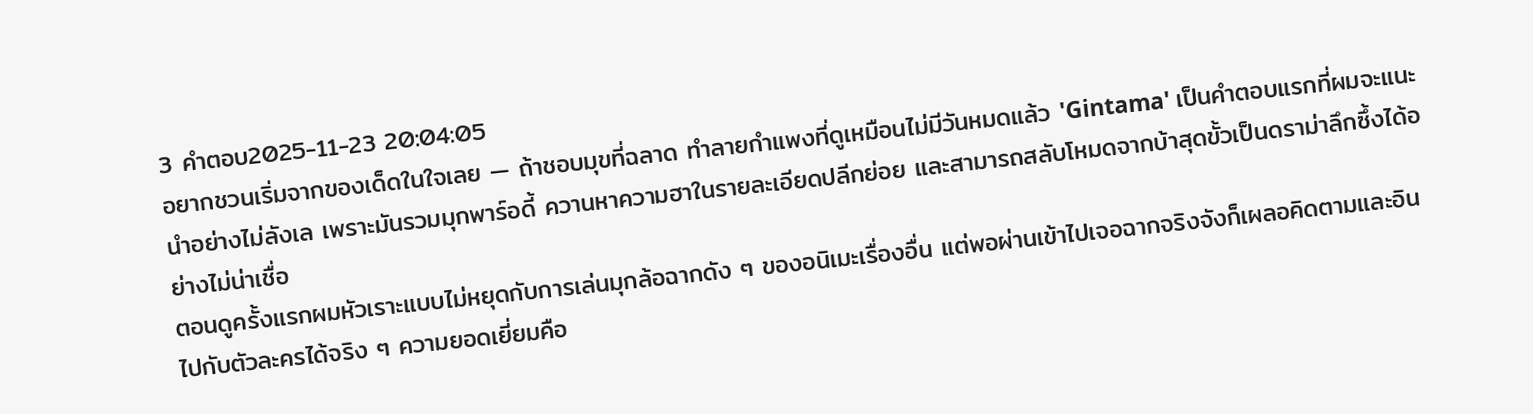3 คำตอบ2025-11-23 20:04:05
อยากชวนเริ่มจากของเด็ดในใจเลย — ถ้าชอบมุขที่ฉลาด ทำลายกำแพงที่ดูเหมือนไม่มีวันหมดแล้ว 'Gintama' เป็นคำตอบแรกที่ผมจะแนะนำอย่างไม่ลังเล เพราะมันรวมมุกพาร์อดี้ ควานหาความฮาในรายละเอียดปลีกย่อย และสามารถสลับโหมดจากบ้าสุดขั้วเป็นดราม่าลึกซึ้งได้อย่างไม่น่าเชื่อ
ตอนดูครั้งแรกผมหัวเราะแบบไม่หยุดกับการเล่นมุกล้อฉากดัง ๆ ของอนิเมะเรื่องอื่น แต่พอผ่านเข้าไปเจอฉากจริงจังก็เผลอคิดตามและอินไปกับตัวละครได้จริง ๆ ความยอดเยี่ยมคือ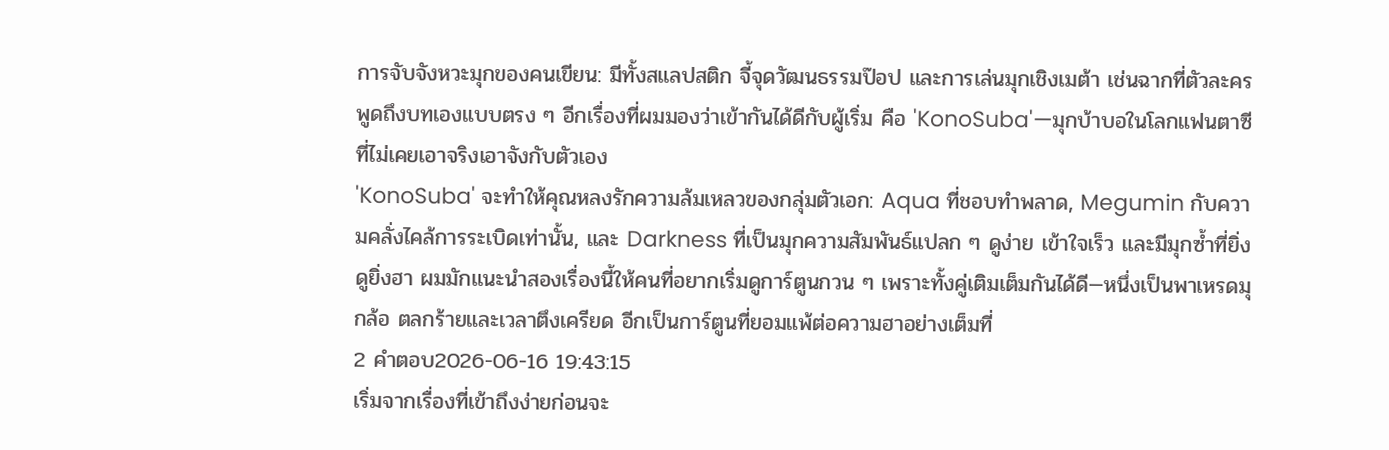การจับจังหวะมุกของคนเขียน: มีทั้งสแลปสติก จี้จุดวัฒนธรรมป๊อป และการเล่นมุกเชิงเมต้า เช่นฉากที่ตัวละครพูดถึงบทเองแบบตรง ๆ อีกเรื่องที่ผมมองว่าเข้ากันได้ดีกับผู้เริ่ม คือ 'KonoSuba'—มุกบ้าบอในโลกแฟนตาซีที่ไม่เคยเอาจริงเอาจังกับตัวเอง
'KonoSuba' จะทำให้คุณหลงรักความล้มเหลวของกลุ่มตัวเอก: Aqua ที่ชอบทำพลาด, Megumin กับความคลั่งไคล้การระเบิดเท่านั้น, และ Darkness ที่เป็นมุกความสัมพันธ์แปลก ๆ ดูง่าย เข้าใจเร็ว และมีมุกซ้ำที่ยิ่งดูยิ่งฮา ผมมักแนะนำสองเรื่องนี้ให้คนที่อยากเริ่มดูการ์ตูนกวน ๆ เพราะทั้งคู่เติมเต็มกันได้ดี—หนึ่งเป็นพาเหรดมุกล้อ ตลกร้ายและเวลาตึงเครียด อีกเป็นการ์ตูนที่ยอมแพ้ต่อความฮาอย่างเต็มที่
2 คำตอบ2026-06-16 19:43:15
เริ่มจากเรื่องที่เข้าถึงง่ายก่อนจะ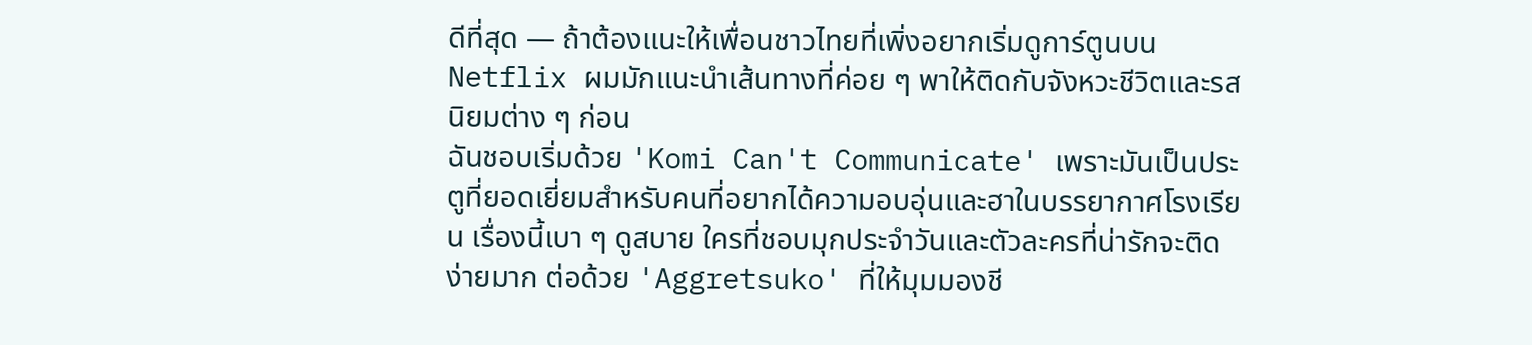ดีที่สุด — ถ้าต้องแนะให้เพื่อนชาวไทยที่เพิ่งอยากเริ่มดูการ์ตูนบน Netflix ผมมักแนะนำเส้นทางที่ค่อย ๆ พาให้ติดกับจังหวะชีวิตและรสนิยมต่าง ๆ ก่อน
ฉันชอบเริ่มด้วย 'Komi Can't Communicate' เพราะมันเป็นประตูที่ยอดเยี่ยมสำหรับคนที่อยากได้ความอบอุ่นและฮาในบรรยากาศโรงเรียน เรื่องนี้เบา ๆ ดูสบาย ใครที่ชอบมุกประจำวันและตัวละครที่น่ารักจะติดง่ายมาก ต่อด้วย 'Aggretsuko' ที่ให้มุมมองชี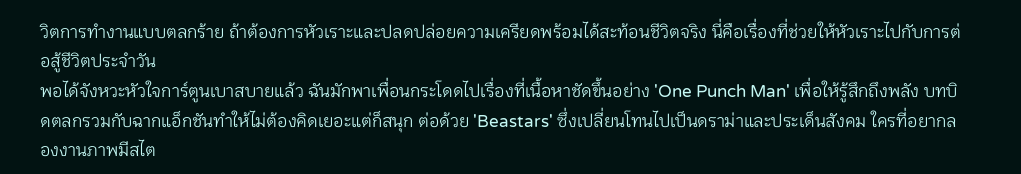วิตการทำงานแบบตลกร้าย ถ้าต้องการหัวเราะและปลดปล่อยความเครียดพร้อมได้สะท้อนชีวิตจริง นี่คือเรื่องที่ช่วยให้หัวเราะไปกับการต่อสู้ชีวิตประจำวัน
พอได้จังหวะหัวใจการ์ตูนเบาสบายแล้ว ฉันมักพาเพื่อนกระโดดไปเรื่องที่เนื้อหาชัดขึ้นอย่าง 'One Punch Man' เพื่อให้รู้สึกถึงพลัง บทบิดตลกรวมกับฉากแอ็กชันทำให้ไม่ต้องคิดเยอะแต่ก็สนุก ต่อด้วย 'Beastars' ซึ่งเปลี่ยนโทนไปเป็นดราม่าและประเด็นสังคม ใครที่อยากลองงานภาพมีสไต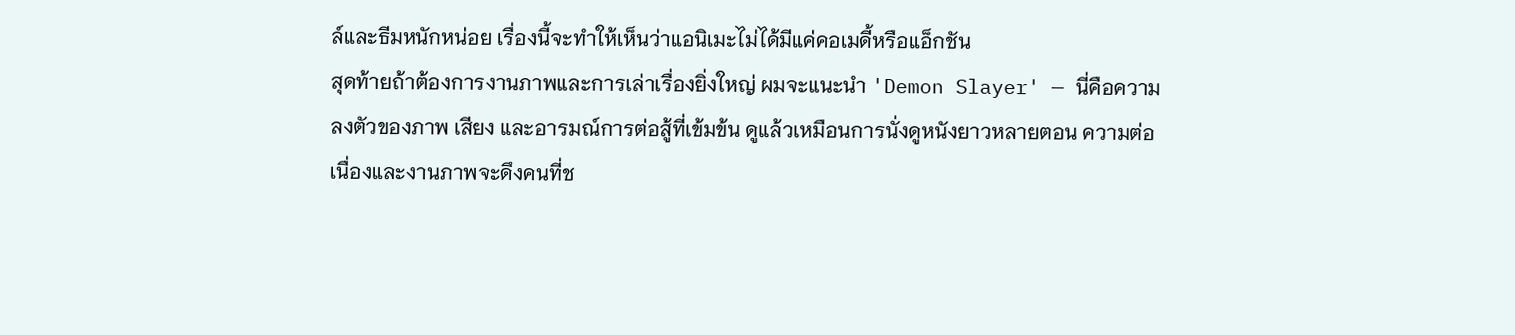ล์และธีมหนักหน่อย เรื่องนี้จะทำให้เห็นว่าแอนิเมะไม่ได้มีแค่คอเมดี้หรือแอ็กชัน
สุดท้ายถ้าต้องการงานภาพและการเล่าเรื่องยิ่งใหญ่ ผมจะแนะนำ 'Demon Slayer' — นี่คือความลงตัวของภาพ เสียง และอารมณ์การต่อสู้ที่เข้มข้น ดูแล้วเหมือนการนั่งดูหนังยาวหลายตอน ความต่อเนื่องและงานภาพจะดึงคนที่ช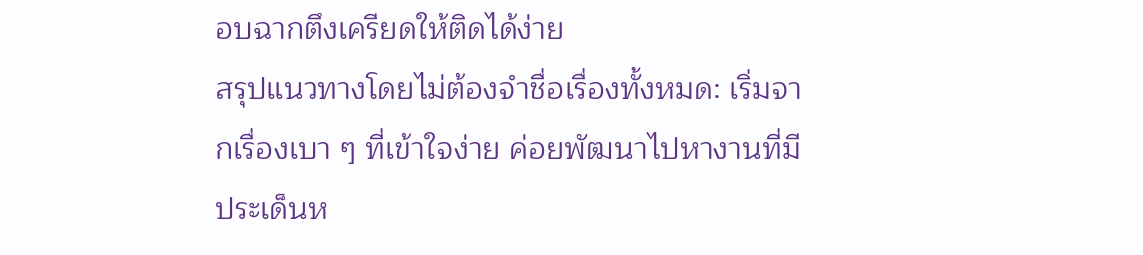อบฉากตึงเครียดให้ติดได้ง่าย
สรุปแนวทางโดยไม่ต้องจำชื่อเรื่องทั้งหมด: เริ่มจากเรื่องเบา ๆ ที่เข้าใจง่าย ค่อยพัฒนาไปหางานที่มีประเด็นห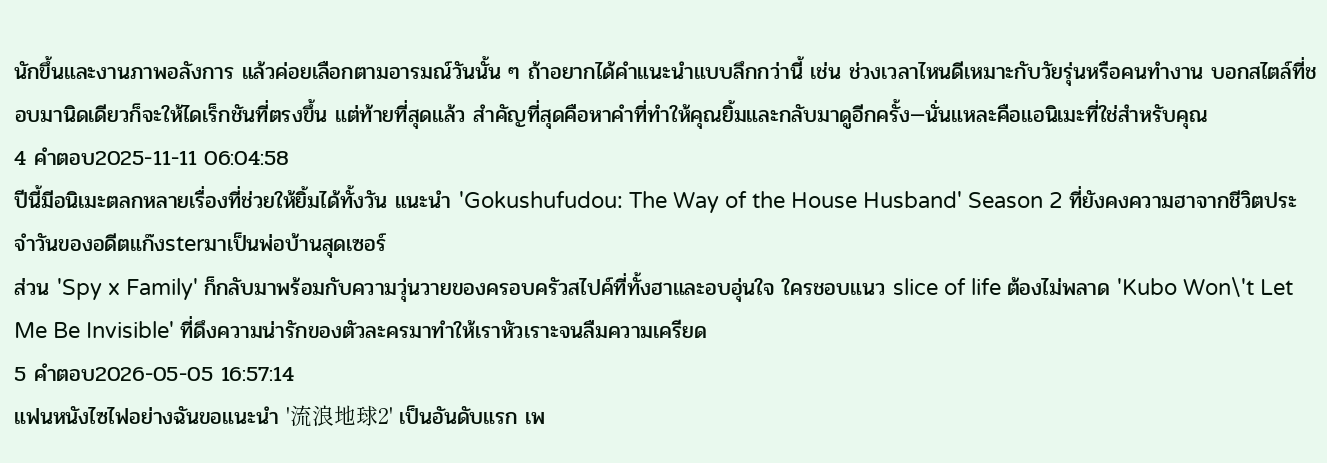นักขึ้นและงานภาพอลังการ แล้วค่อยเลือกตามอารมณ์วันนั้น ๆ ถ้าอยากได้คำแนะนำแบบลึกกว่านี้ เช่น ช่วงเวลาไหนดีเหมาะกับวัยรุ่นหรือคนทำงาน บอกสไตล์ที่ชอบมานิดเดียวก็จะให้ไดเร็กชันที่ตรงขึ้น แต่ท้ายที่สุดแล้ว สำคัญที่สุดคือหาคำที่ทำให้คุณยิ้มและกลับมาดูอีกครั้ง—นั่นแหละคือแอนิเมะที่ใช่สำหรับคุณ
4 คำตอบ2025-11-11 06:04:58
ปีนี้มีอนิเมะตลกหลายเรื่องที่ช่วยให้ยิ้มได้ทั้งวัน แนะนำ 'Gokushufudou: The Way of the House Husband' Season 2 ที่ยังคงความฮาจากชีวิตประจำวันของอดีตแก๊งsterมาเป็นพ่อบ้านสุดเซอร์
ส่วน 'Spy x Family' ก็กลับมาพร้อมกับความวุ่นวายของครอบครัวสไปค์ที่ทั้งฮาและอบอุ่นใจ ใครชอบแนว slice of life ต้องไม่พลาด 'Kubo Won\'t Let Me Be Invisible' ที่ดึงความน่ารักของตัวละครมาทำให้เราหัวเราะจนลืมความเครียด
5 คำตอบ2026-05-05 16:57:14
แฟนหนังไซไฟอย่างฉันขอแนะนำ '流浪地球2' เป็นอันดับแรก เพ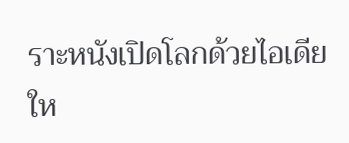ราะหนังเปิดโลกด้วยไอเดียให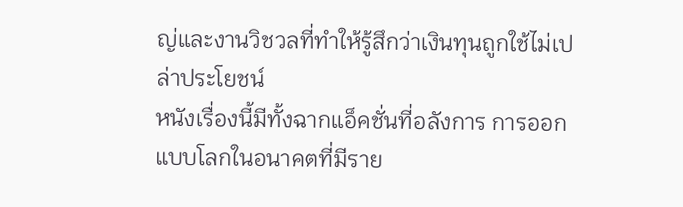ญ่และงานวิชวลที่ทำให้รู้สึกว่าเงินทุนถูกใช้ไม่เปล่าประโยชน์
หนังเรื่องนี้มีทั้งฉากแอ็คชั่นที่อลังการ การออกแบบโลกในอนาคตที่มีราย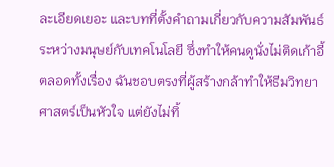ละเอียดเยอะ และบทที่ตั้งคำถามเกี่ยวกับความสัมพันธ์ระหว่างมนุษย์กับเทคโนโลยี ซึ่งทำให้คนดูนั่งไม่ติดเก้าอี้ตลอดทั้งเรื่อง ฉันชอบตรงที่ผู้สร้างกล้าทำให้ธีมวิทยาศาสตร์เป็นหัวใจ แต่ยังไม่ทิ้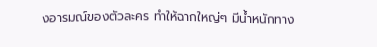งอารมณ์ของตัวละคร ทำให้ฉากใหญ่ๆ มีน้ำหนักทาง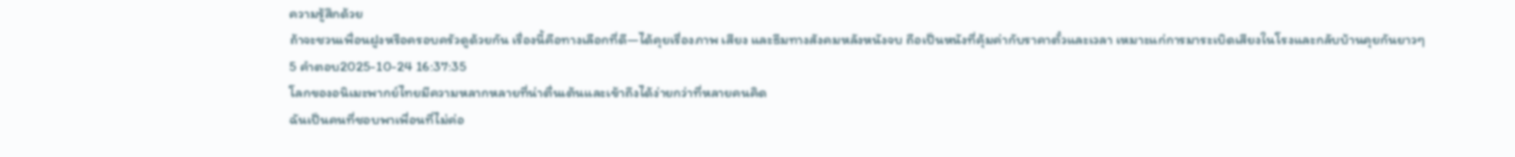ความรู้สึกด้วย
ถ้าจะชวนเพื่อนฝูงหรือครอบครัวดูด้วยกัน เรื่องนี้คือทางเลือกที่ดี—ได้คุยเรื่องภาพ เสียง และธีมทางสังคมหลังหนังจบ ถือเป็นหนังที่คุ้มค่ากับราคาตั๋วและเวลา เหมาะแก่การมาระเบิดเสียงในโรงและกลับบ้านคุยกันยาวๆ
5 คำตอบ2025-10-24 16:37:35
โลกของอนิเมะพากย์ไทยมีความหลากหลายที่น่าตื่นเต้นและเข้าถึงได้ง่ายกว่าที่หลายคนคิด
ฉันเป็นคนที่ชอบพาเพื่อนที่ไม่ค่อ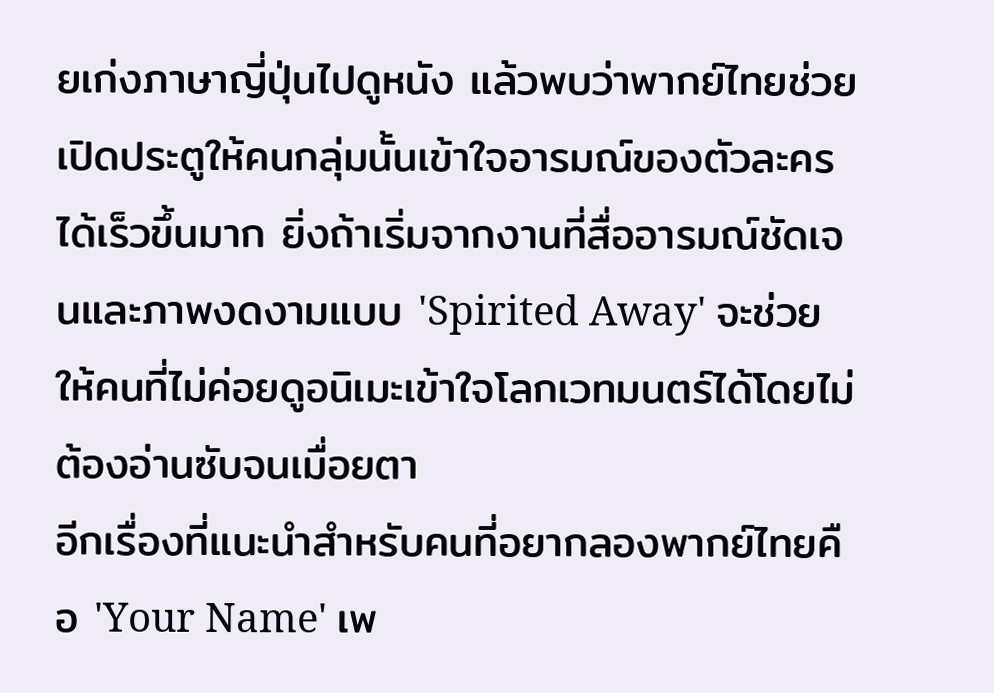ยเก่งภาษาญี่ปุ่นไปดูหนัง แล้วพบว่าพากย์ไทยช่วยเปิดประตูให้คนกลุ่มนั้นเข้าใจอารมณ์ของตัวละครได้เร็วขึ้นมาก ยิ่งถ้าเริ่มจากงานที่สื่ออารมณ์ชัดเจนและภาพงดงามแบบ 'Spirited Away' จะช่วยให้คนที่ไม่ค่อยดูอนิเมะเข้าใจโลกเวทมนตร์ได้โดยไม่ต้องอ่านซับจนเมื่อยตา
อีกเรื่องที่แนะนำสำหรับคนที่อยากลองพากย์ไทยคือ 'Your Name' เพ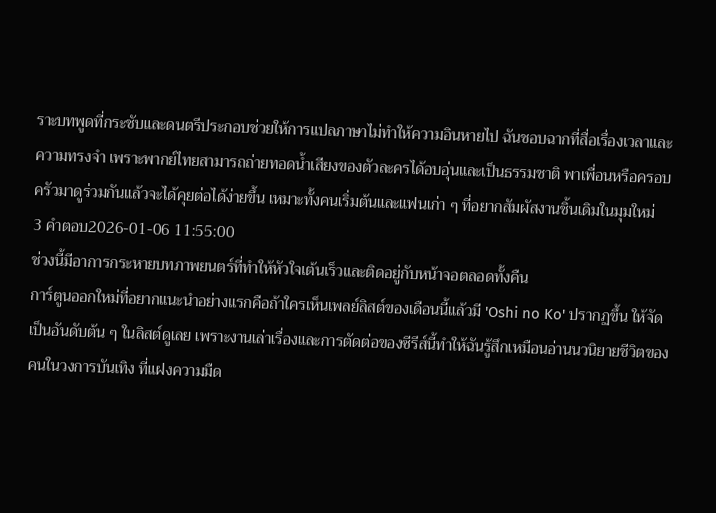ราะบทพูดที่กระชับและดนตรีประกอบช่วยให้การแปลภาษาไม่ทำให้ความอินหายไป ฉันชอบฉากที่สื่อเรื่องเวลาและความทรงจำ เพราะพากย์ไทยสามารถถ่ายทอดน้ำเสียงของตัวละครได้อบอุ่นและเป็นธรรมชาติ พาเพื่อนหรือครอบครัวมาดูร่วมกันแล้วจะได้คุยต่อได้ง่ายขึ้น เหมาะทั้งคนเริ่มต้นและแฟนเก่า ๆ ที่อยากสัมผัสงานชิ้นเดิมในมุมใหม่
3 คำตอบ2026-01-06 11:55:00
ช่วงนี้มีอาการกระหายบทภาพยนตร์ที่ทำให้หัวใจเต้นเร็วและติดอยู่กับหน้าจอตลอดทั้งคืน
การ์ตูนออกใหม่ที่อยากแนะนำอย่างแรกคือถ้าใครเห็นเพลย์ลิสต์ของเดือนนี้แล้วมี 'Oshi no Ko' ปรากฏขึ้น ให้จัดเป็นอันดับต้น ๆ ในลิสต์ดูเลย เพราะงานเล่าเรื่องและการตัดต่อของซีรีส์นี้ทำให้ฉันรู้สึกเหมือนอ่านนวนิยายชีวิตของคนในวงการบันเทิง ที่แฝงความมืด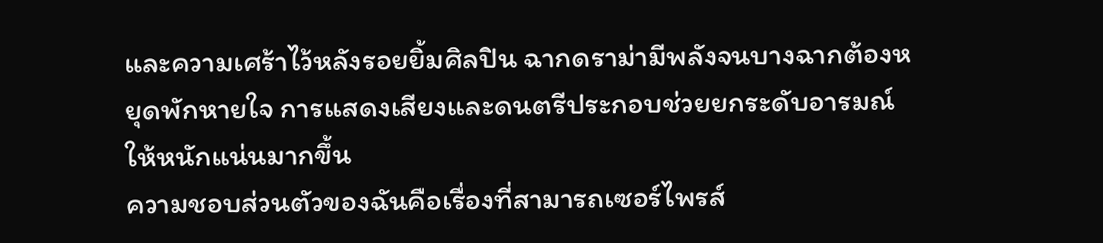และความเศร้าไว้หลังรอยยิ้มศิลปิน ฉากดราม่ามีพลังจนบางฉากต้องหยุดพักหายใจ การแสดงเสียงและดนตรีประกอบช่วยยกระดับอารมณ์ให้หนักแน่นมากขึ้น
ความชอบส่วนตัวของฉันคือเรื่องที่สามารถเซอร์ไพรส์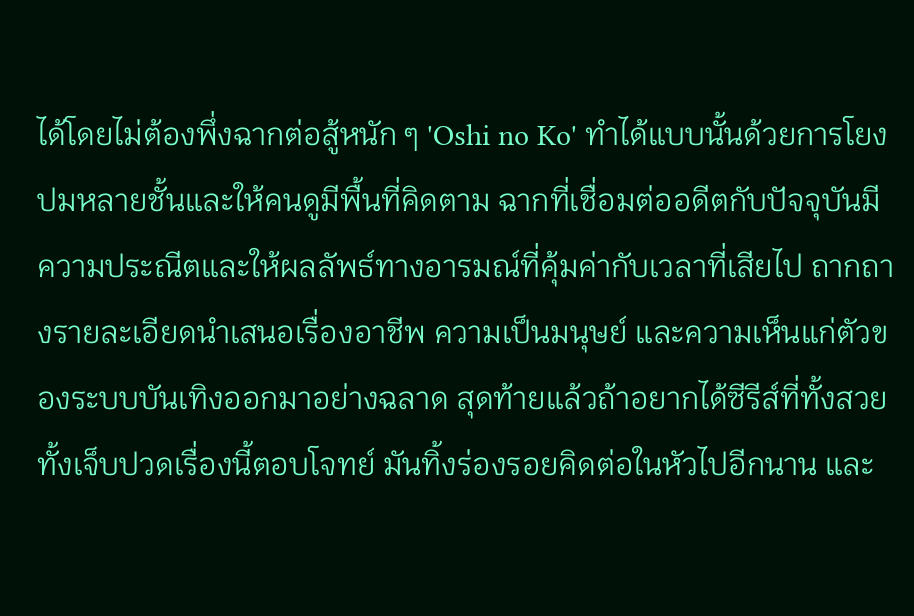ได้โดยไม่ต้องพึ่งฉากต่อสู้หนัก ๆ 'Oshi no Ko' ทำได้แบบนั้นด้วยการโยงปมหลายชั้นและให้คนดูมีพื้นที่คิดตาม ฉากที่เชื่อมต่ออดีตกับปัจจุบันมีความประณีตและให้ผลลัพธ์ทางอารมณ์ที่คุ้มค่ากับเวลาที่เสียไป ถากถางรายละเอียดนำเสนอเรื่องอาชีพ ความเป็นมนุษย์ และความเห็นแก่ตัวของระบบบันเทิงออกมาอย่างฉลาด สุดท้ายแล้วถ้าอยากได้ซีรีส์ที่ทั้งสวยทั้งเจ็บปวดเรื่องนี้ตอบโจทย์ มันทิ้งร่องรอยคิดต่อในหัวไปอีกนาน และ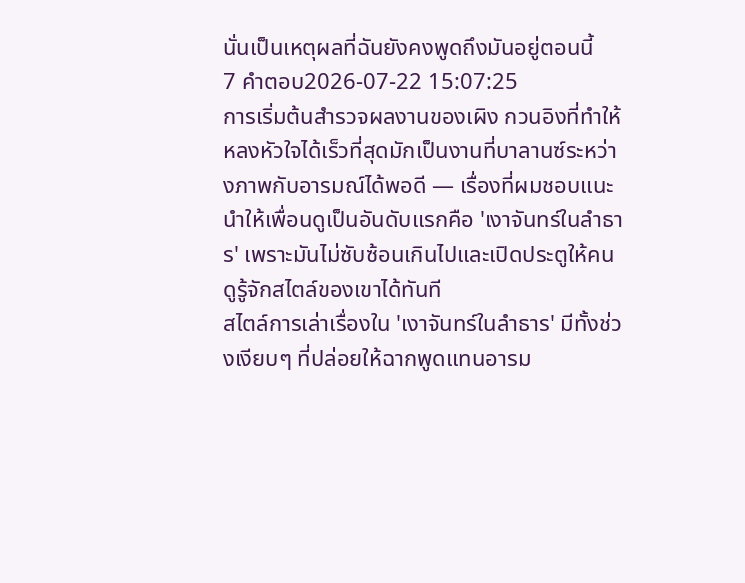นั่นเป็นเหตุผลที่ฉันยังคงพูดถึงมันอยู่ตอนนี้
7 คำตอบ2026-07-22 15:07:25
การเริ่มต้นสำรวจผลงานของเผิง กวนอิงที่ทำให้หลงหัวใจได้เร็วที่สุดมักเป็นงานที่บาลานซ์ระหว่างภาพกับอารมณ์ได้พอดี — เรื่องที่ผมชอบแนะนำให้เพื่อนดูเป็นอันดับแรกคือ 'เงาจันทร์ในลำธาร' เพราะมันไม่ซับซ้อนเกินไปและเปิดประตูให้คนดูรู้จักสไตล์ของเขาได้ทันที
สไตล์การเล่าเรื่องใน 'เงาจันทร์ในลำธาร' มีทั้งช่วงเงียบๆ ที่ปล่อยให้ฉากพูดแทนอารม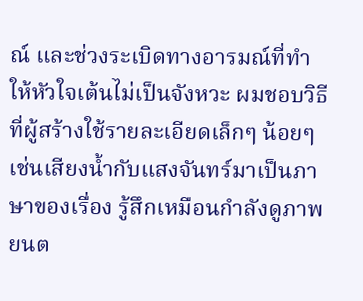ณ์ และช่วงระเบิดทางอารมณ์ที่ทำให้หัวใจเต้นไม่เป็นจังหวะ ผมชอบวิธีที่ผู้สร้างใช้รายละเอียดเล็กๆ น้อยๆ เช่นเสียงน้ำกับแสงจันทร์มาเป็นภาษาของเรื่อง รู้สึกเหมือนกำลังดูภาพยนต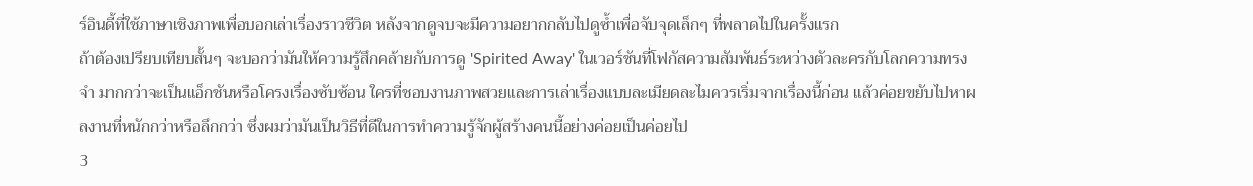ร์อินดี้ที่ใช้ภาษาเชิงภาพเพื่อบอกเล่าเรื่องราวชีวิต หลังจากดูจบจะมีความอยากกลับไปดูซ้ำเพื่อจับจุดเล็กๆ ที่พลาดไปในครั้งแรก
ถ้าต้องเปรียบเทียบสั้นๆ จะบอกว่ามันให้ความรู้สึกคล้ายกับการดู 'Spirited Away' ในเวอร์ชันที่โฟกัสความสัมพันธ์ระหว่างตัวละครกับโลกความทรงจำ มากกว่าจะเป็นแอ็กชันหรือโครงเรื่องซับซ้อน ใครที่ชอบงานภาพสวยและการเล่าเรื่องแบบละเมียดละไมควรเริ่มจากเรื่องนี้ก่อน แล้วค่อยขยับไปหาผลงานที่หนักกว่าหรือลึกกว่า ซึ่งผมว่ามันเป็นวิธีที่ดีในการทำความรู้จักผู้สร้างคนนี้อย่างค่อยเป็นค่อยไป
3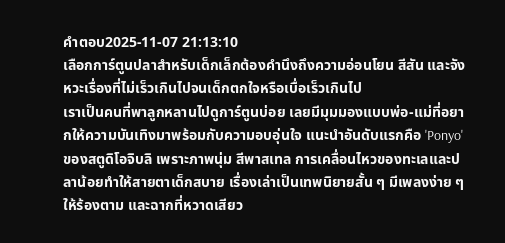คำตอบ2025-11-07 21:13:10
เลือกการ์ตูนปลาสำหรับเด็กเล็กต้องคำนึงถึงความอ่อนโยน สีสัน และจังหวะเรื่องที่ไม่เร็วเกินไปจนเด็กตกใจหรือเบื่อเร็วเกินไป
เราเป็นคนที่พาลูกหลานไปดูการ์ตูนบ่อย เลยมีมุมมองแบบพ่อ-แม่ที่อยากให้ความบันเทิงมาพร้อมกับความอบอุ่นใจ แนะนำอันดับแรกคือ 'Ponyo' ของสตูดิโอจิบลิ เพราะภาพนุ่ม สีพาสเทล การเคลื่อนไหวของทะเลและปลาน้อยทำให้สายตาเด็กสบาย เรื่องเล่าเป็นเทพนิยายสั้น ๆ มีเพลงง่าย ๆ ให้ร้องตาม และฉากที่หวาดเสียว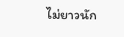ไม่ยาวนัก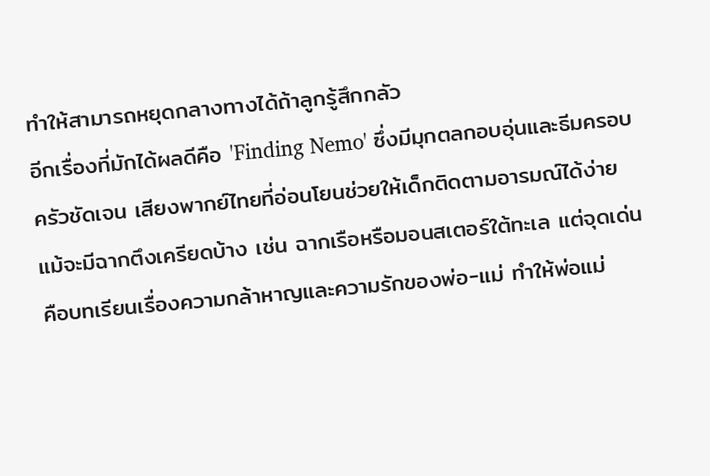ทำให้สามารถหยุดกลางทางได้ถ้าลูกรู้สึกกลัว
อีกเรื่องที่มักได้ผลดีคือ 'Finding Nemo' ซึ่งมีมุกตลกอบอุ่นและธีมครอบครัวชัดเจน เสียงพากย์ไทยที่อ่อนโยนช่วยให้เด็กติดตามอารมณ์ได้ง่าย แม้จะมีฉากตึงเครียดบ้าง เช่น ฉากเรือหรือมอนสเตอร์ใต้ทะเล แต่จุดเด่นคือบทเรียนเรื่องความกล้าหาญและความรักของพ่อ-แม่ ทำให้พ่อแม่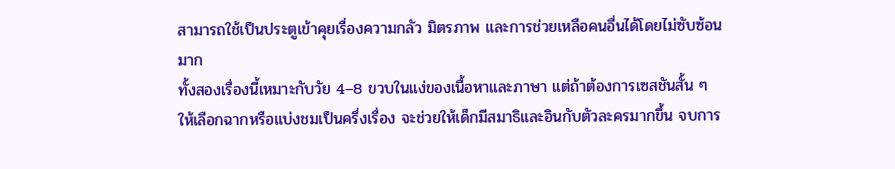สามารถใช้เป็นประตูเข้าคุยเรื่องความกลัว มิตรภาพ และการช่วยเหลือคนอื่นได้โดยไม่ซับซ้อนมาก
ทั้งสองเรื่องนี้เหมาะกับวัย 4–8 ขวบในแง่ของเนื้อหาและภาษา แต่ถ้าต้องการเซสชันสั้น ๆ ให้เลือกฉากหรือแบ่งชมเป็นครึ่งเรื่อง จะช่วยให้เด็กมีสมาธิและอินกับตัวละครมากขึ้น จบการ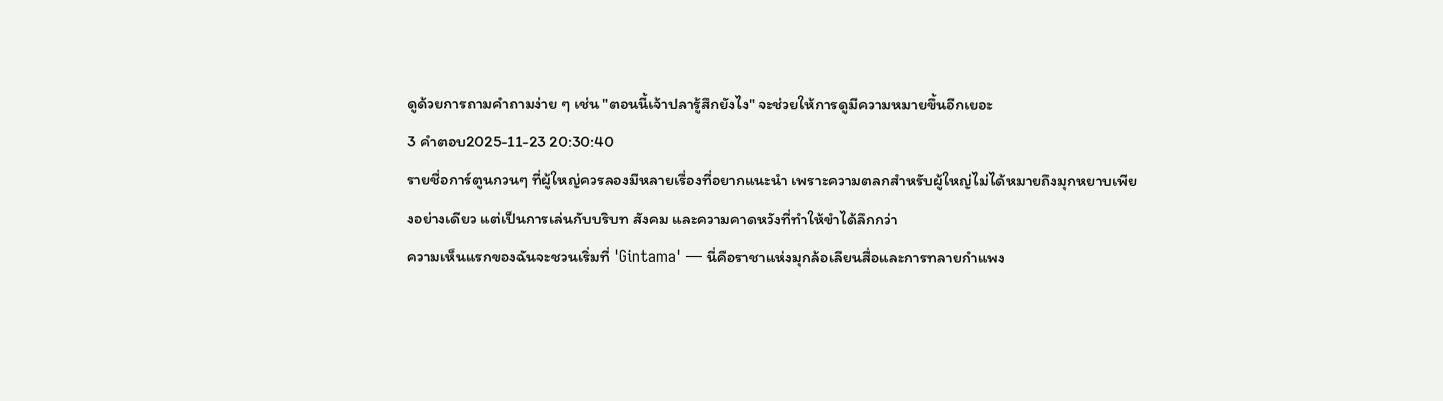ดูด้วยการถามคำถามง่าย ๆ เช่น "ตอนนี้เจ้าปลารู้สึกยังไง" จะช่วยให้การดูมีความหมายขึ้นอีกเยอะ
3 คำตอบ2025-11-23 20:30:40
รายชื่อการ์ตูนกวนๆ ที่ผู้ใหญ่ควรลองมีหลายเรื่องที่อยากแนะนำ เพราะความตลกสำหรับผู้ใหญ่ไม่ได้หมายถึงมุกหยาบเพียงอย่างเดียว แต่เป็นการเล่นกับบริบท สังคม และความคาดหวังที่ทำให้ขำได้ลึกกว่า
ความเห็นแรกของฉันจะชวนเริ่มที่ 'Gintama' — นี่คือราชาแห่งมุกล้อเลียนสื่อและการทลายกำแพง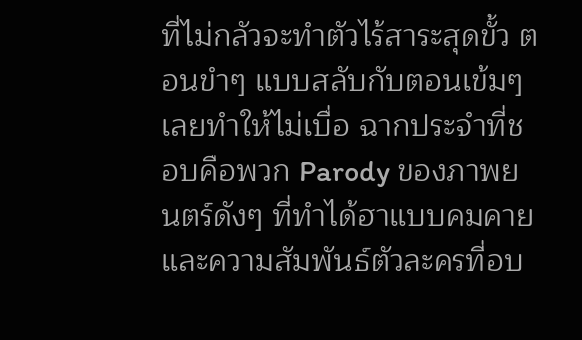ที่ไม่กลัวจะทำตัวไร้สาระสุดขั้ว ตอนขำๆ แบบสลับกับตอนเข้มๆ เลยทำให้ไม่เบื่อ ฉากประจำที่ชอบคือพวก Parody ของภาพยนตร์ดังๆ ที่ทำได้ฮาแบบคมคาย และความสัมพันธ์ตัวละครที่อบ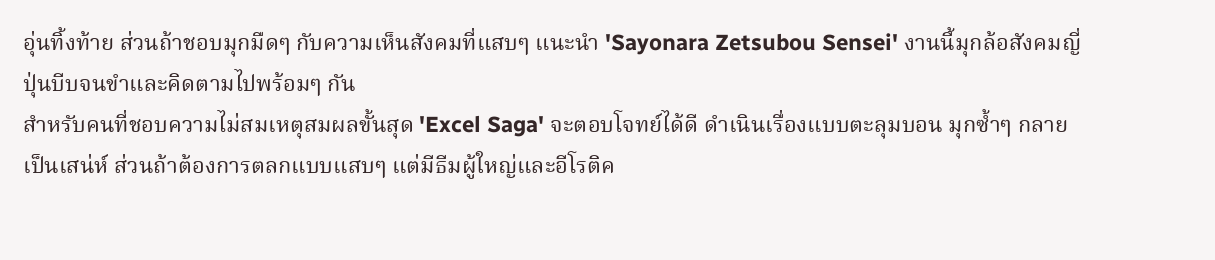อุ่นทิ้งท้าย ส่วนถ้าชอบมุกมืดๆ กับความเห็นสังคมที่แสบๆ แนะนำ 'Sayonara Zetsubou Sensei' งานนี้มุกล้อสังคมญี่ปุ่นบีบจนขำและคิดตามไปพร้อมๆ กัน
สำหรับคนที่ชอบความไม่สมเหตุสมผลขั้นสุด 'Excel Saga' จะตอบโจทย์ได้ดี ดำเนินเรื่องแบบตะลุมบอน มุกซ้ำๆ กลายเป็นเสน่ห์ ส่วนถ้าต้องการตลกแบบแสบๆ แต่มีธีมผู้ใหญ่และอีโรติค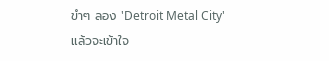ขำๆ ลอง 'Detroit Metal City' แล้วจะเข้าใจ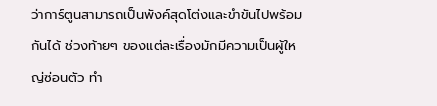ว่าการ์ตูนสามารถเป็นพังค์สุดโต่งและขำขันไปพร้อมกันได้ ช่วงท้ายๆ ของแต่ละเรื่องมักมีความเป็นผู้ใหญ่ซ่อนตัว ทำ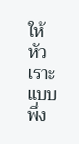ให้หัวเราะแบบพึ่ง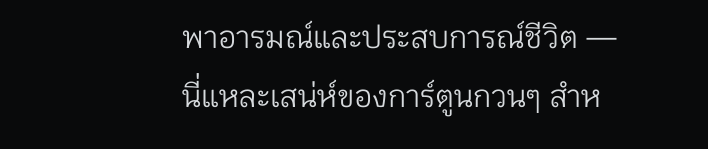พาอารมณ์และประสบการณ์ชีวิต — นี่แหละเสน่ห์ของการ์ตูนกวนๆ สำห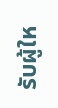รับผู้ให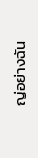ญ่อย่างฉัน